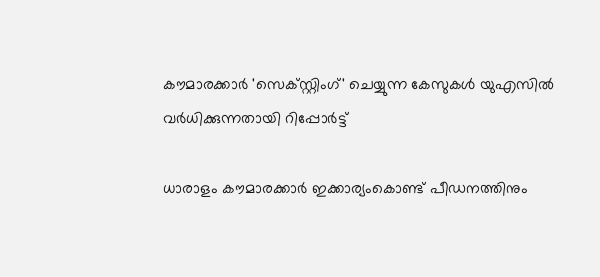കൗമാരക്കാര്‍ 'സെക്‌സ്റ്റിംഗ്' ചെയ്യുന്ന കേസുകള്‍ യുഎസില്‍ വര്‍ധിക്കുന്നതായി റിപ്പോര്‍ട്ട്

ധാരാളം കൗമാരക്കാര്‍ ഇക്കാര്യംകൊണ്ട് പീഡനത്തിനും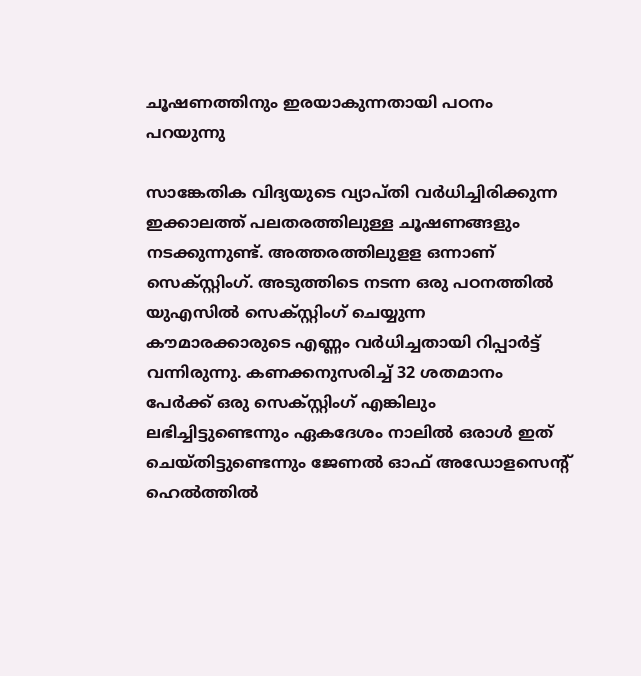ചൂഷണത്തിനും ഇരയാകുന്നതായി പഠനം പറയുന്നു

സാങ്കേതിക വിദ്യയുടെ വ്യാപ്തി വര്‍ധിച്ചിരിക്കുന്ന ഇക്കാലത്ത് പലതരത്തിലുള്ള ചൂഷണങ്ങളും നടക്കുന്നുണ്ട്. അത്തരത്തിലുളള ഒന്നാണ് സെക്സ്റ്റിംഗ്. അടുത്തിടെ നടന്ന ഒരു പഠനത്തില്‍ യുഎസില്‍ സെക്‌സ്റ്റിംഗ് ചെയ്യുന്ന കൗമാരക്കാരുടെ എണ്ണം വര്‍ധിച്ചതായി റിപ്പാര്‍ട്ട് വന്നിരുന്നു. കണക്കനുസരിച്ച് 32 ശതമാനം പേര്‍ക്ക് ഒരു സെക്‌സ്റ്റിംഗ് എങ്കിലും ലഭിച്ചിട്ടുണ്ടെന്നും ഏകദേശം നാലില്‍ ഒരാള്‍ ഇത് ചെയ്തിട്ടുണ്ടെന്നും ജേണല്‍ ഓഫ് അഡോളസെന്റ് ഹെല്‍ത്തില്‍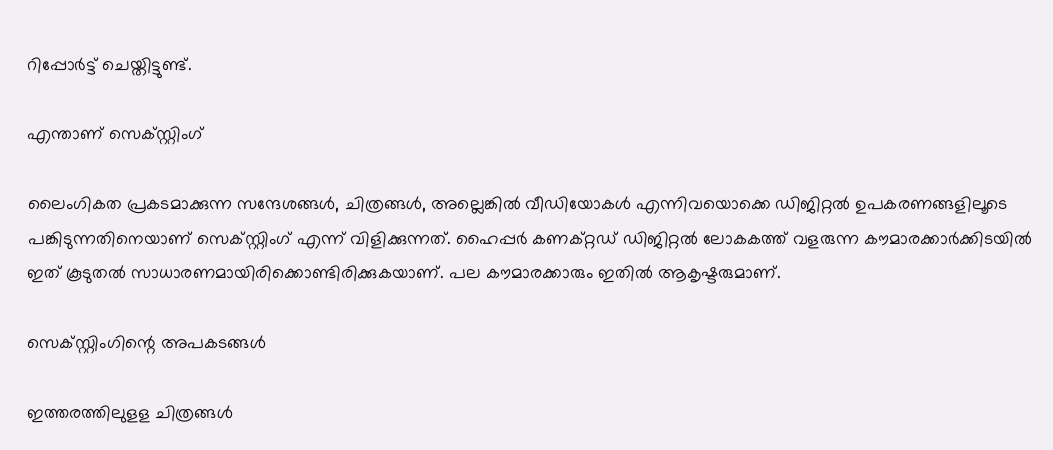റിപ്പോര്‍ട്ട് ചെയ്തിട്ടുണ്ട്.

എന്താണ് സെക്‌സ്റ്റിംഗ്

ലൈംഗികത പ്രകടമാക്കുന്ന സന്ദേശങ്ങള്‍, ചിത്രങ്ങള്‍, അല്ലെങ്കില്‍ വീഡിയോകള്‍ എന്നിവയൊക്കെ ഡിജിറ്റല്‍ ഉപകരണങ്ങളിലൂടെ പങ്കിടുന്നതിനെയാണ് സെക്‌സ്റ്റിംഗ് എന്ന് വിളിക്കുന്നത്. ഹൈപ്പര്‍ കണക്റ്റഡ് ഡിജിറ്റല്‍ ലോകകത്ത് വളരുന്ന കൗമാരക്കാര്‍ക്കിടയില്‍ ഇത് കൂടുതല്‍ സാധാരണമായിരിക്കൊണ്ടിരിക്കുകയാണ്. പല കൗമാരക്കാരും ഇതില്‍ ആകൃഷ്ടരുമാണ്.

സെക്‌സ്റ്റിംഗിന്റെ അപകടങ്ങള്‍

ഇത്തരത്തിലുളള ചിത്രങ്ങള്‍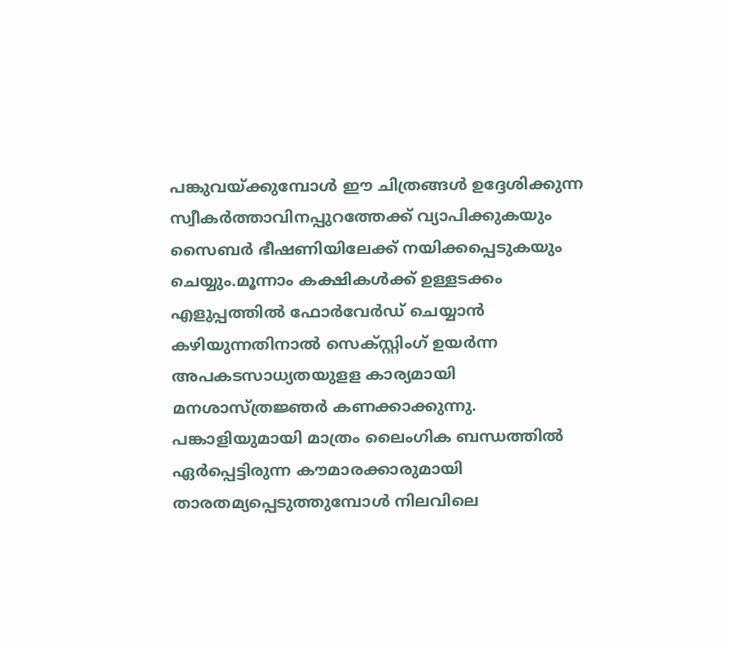പങ്കുവയ്ക്കുമ്പോള്‍ ഈ ചിത്രങ്ങള്‍ ഉദ്ദേശിക്കുന്ന സ്വീകര്‍ത്താവിനപ്പുറത്തേക്ക് വ്യാപിക്കുകയും സൈബര്‍ ഭീഷണിയിലേക്ക് നയിക്കപ്പെടുകയും ചെയ്യും.മൂന്നാം കക്ഷികള്‍ക്ക് ഉള്ളടക്കം എളുപ്പത്തില്‍ ഫോര്‍വേര്‍ഡ് ചെയ്യാന്‍ കഴിയുന്നതിനാല്‍ സെക്‌സ്റ്റിംഗ് ഉയര്‍ന്ന അപകടസാധ്യതയുളള കാര്യമായി മനശാസ്ത്രജ്ഞര്‍ കണക്കാക്കുന്നു. പങ്കാളിയുമായി മാത്രം ലൈംഗിക ബന്ധത്തില്‍ ഏര്‍പ്പെട്ടിരുന്ന കൗമാരക്കാരുമായി താരതമ്യപ്പെടുത്തുമ്പോള്‍ നിലവിലെ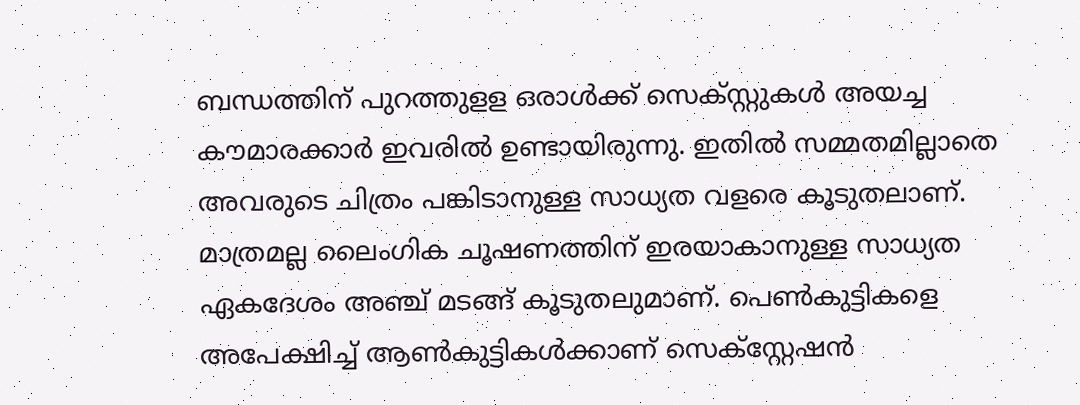ബന്ധത്തിന് പുറത്തുളള ഒരാള്‍ക്ക് സെക്സ്റ്റുകള്‍ അയച്ച കൗമാരക്കാര്‍ ഇവരില്‍ ഉണ്ടായിരുന്നു. ഇതില്‍ സമ്മതമില്ലാതെ അവരുടെ ചിത്രം പങ്കിടാനുള്ള സാധ്യത വളരെ കൂടുതലാണ്. മാത്രമല്ല ലൈംഗിക ചൂഷണത്തിന് ഇരയാകാനുള്ള സാധ്യത ഏകദേശം അഞ്ച് മടങ്ങ് കൂടുതലുമാണ്. പെണ്‍കുട്ടികളെ അപേക്ഷിച്ച് ആണ്‍കുട്ടികള്‍ക്കാണ് സെക്‌സ്റ്റേഷന്‍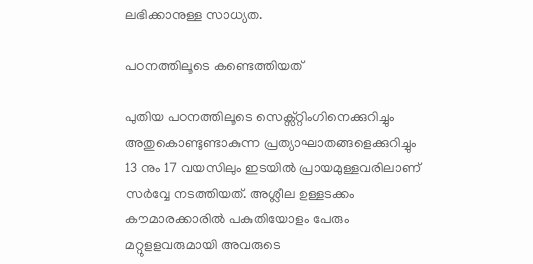ലഭിക്കാനുള്ള സാധ്യത.

പഠനത്തിലൂടെ കണ്ടെത്തിയത്

പുതിയ പഠനത്തിലൂടെ സെക്സ്റ്റിംഗിനെക്കുറിച്ചും അതുകൊണ്ടുണ്ടാകുന്ന പ്രത്യാഘാതങ്ങളെക്കുറിച്ചും 13 നും 17 വയസിലും ഇടയില്‍ പ്രായമുള്ളവരിലാണ് സര്‍വ്വേ നടത്തിയത്. അശ്ലീല ഉള്ളടക്കം കൗമാരക്കാരില്‍ പകുതിയോളം പേരും മറ്റുളളവരുമായി അവരുടെ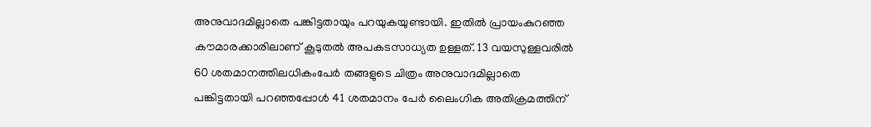അനുവാദമില്ലാതെ പങ്കിട്ടതായും പറയുകയുണ്ടായി. ഇതില്‍ പ്രായംകുറഞ്ഞ കൗമാരക്കാരിലാണ് കൂടുതല്‍ അപകടസാധ്യത ഉള്ളത്. 13 വയസുള്ളവരില്‍ 60 ശതമാനത്തിലധികംപേര്‍ തങ്ങളുടെ ചിത്രം അനുവാദമില്ലാതെ പങ്കിട്ടതായി പറഞ്ഞപ്പോള്‍ 41 ശതമാനം പേര്‍ ലൈംഗിക അതിക്രമത്തിന്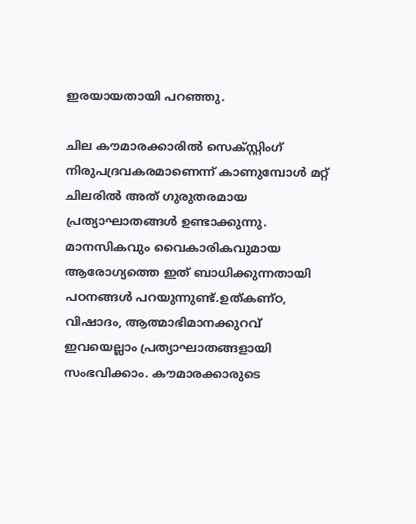ഇരയായതായി പറഞ്ഞു.

ചില കൗമാരക്കാരില്‍ സെക്‌സ്റ്റിംഗ് നിരുപദ്രവകരമാണെന്ന് കാണുമ്പോള്‍ മറ്റ് ചിലരില്‍ അത് ഗുരുതരമായ പ്രത്യാഘാതങ്ങള്‍ ഉണ്ടാക്കുന്നു. മാനസികവും വൈകാരികവുമായ ആരോഗ്യത്തെ ഇത് ബാധിക്കുന്നതായി പഠനങ്ങള്‍ പറയുന്നുണ്ട്.ഉത്കണ്ഠ, വിഷാദം, ആത്മാഭിമാനക്കുറവ് ഇവയെല്ലാം പ്രത്യാഘാതങ്ങളായി സംഭവിക്കാം. കൗമാരക്കാരുടെ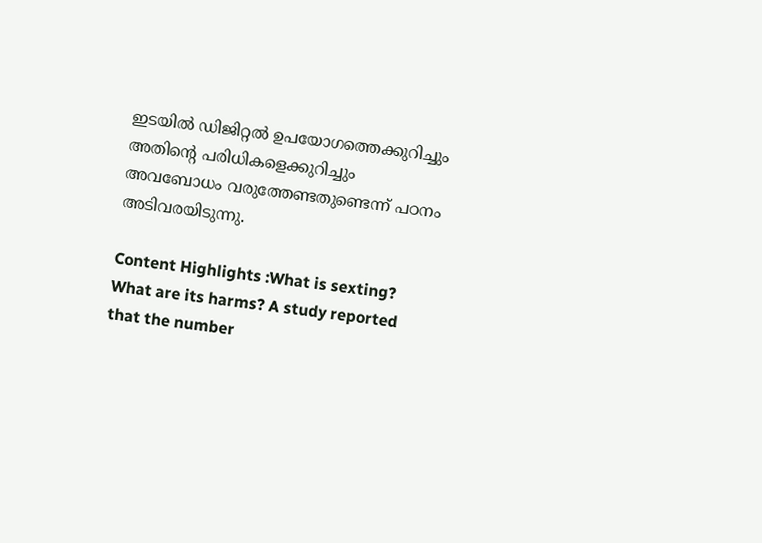ഇടയില്‍ ഡിജിറ്റല്‍ ഉപയോഗത്തെക്കുറിച്ചും അതിന്റെ പരിധികളെക്കുറിച്ചും അവബോധം വരുത്തേണ്ടതുണ്ടെന്ന് പഠനം അടിവരയിടുന്നു.

Content Highlights :What is sexting? What are its harms? A study reported that the number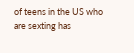of teens in the US who are sexting has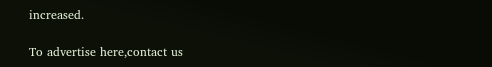increased.

To advertise here,contact us